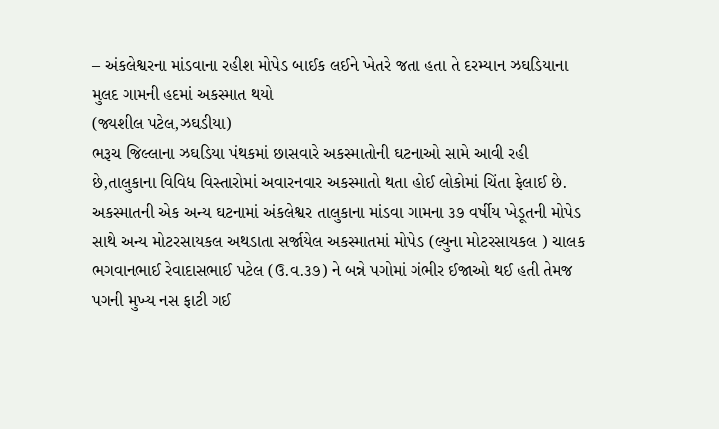– અંકલેશ્વરના માંડવાના રહીશ મોપેડ બાઈક લઈને ખેતરે જતા હતા તે દરમ્યાન ઝઘડિયાના મુલદ ગામની હદમાં અકસ્માત થયો
(જ્યશીલ પટેલ,ઝઘડીયા)
ભરૂચ જિલ્લાના ઝઘડિયા પંથકમાં છાસવારે અકસ્માતોની ઘટનાઓ સામે આવી રહી છે,તાલુકાના વિવિધ વિસ્તારોમાં અવારનવાર અકસ્માતો થતા હોઈ લોકોમાં ચિંતા ફેલાઈ છે. અકસ્માતની એક અન્ય ઘટનામાં અંકલેશ્વર તાલુકાના માંડવા ગામના ૩૭ વર્ષીય ખેડૂતની મોપેડ સાથે અન્ય મોટરસાયકલ અથડાતા સર્જાયેલ અકસ્માતમાં મોપેડ (લ્યુના મોટરસાયકલ ) ચાલક ભગવાનભાઈ રેવાદાસભાઈ પટેલ (ઉ.વ.૩૭) ને બન્ને પગોમાં ગંભીર ઈજાઓ થઈ હતી તેમજ પગની મુખ્ય નસ ફાટી ગઈ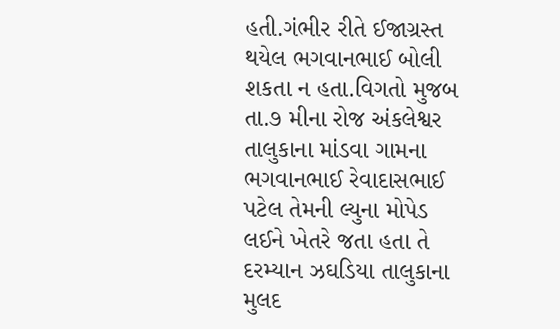હતી.ગંભીર રીતે ઈજાગ્રસ્ત થયેલ ભગવાનભાઈ બોલી શકતા ન હતા.વિગતો મુજબ તા.૭ મીના રોજ અંકલેશ્વર તાલુકાના માંડવા ગામના ભગવાનભાઈ રેવાદાસભાઈ પટેલ તેમની લ્યુના મોપેડ લઈને ખેતરે જતા હતા તે દરમ્યાન ઝઘડિયા તાલુકાના મુલદ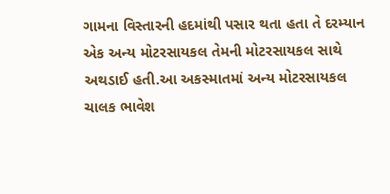ગામના વિસ્તારની હદમાંથી પસાર થતા હતા તે દરમ્યાન એક અન્ય મોટરસાયકલ તેમની મોટરસાયકલ સાથે અથડાઈ હતી.આ અકસ્માતમાં અન્ય મોટરસાયકલ ચાલક ભાવેશ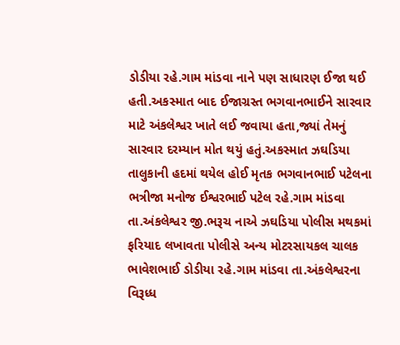ડોડીયા રહે.ગામ માંડવા નાને પણ સાધારણ ઈજા થઈ હતી.અકસ્માત બાદ ઈજાગ્રસ્ત ભગવાનભાઈને સારવાર માટે અંકલેશ્વર ખાતે લઈ જવાયા હતા,જ્યાં તેમનું સારવાર દરમ્યાન મોત થયું હતું.અકસ્માત ઝઘડિયા તાલુકાની હદમાં થયેલ હોઈ મૃતક ભગવાનભાઈ પટેલના ભત્રીજા મનોજ ઈશ્વરભાઈ પટેલ રહે.ગામ માંડવા તા.અંકલેશ્વર જી.ભરૂચ નાએ ઝઘડિયા પોલીસ મથકમાં ફરિયાદ લખાવતા પોલીસે અન્ય મોટરસાયકલ ચાલક ભાવેશભાઈ ડોડીયા રહે.ગામ માંડવા તા.અંકલેશ્વરના વિરૂધ્ધ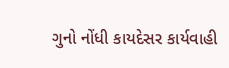ગુનો નોંધી કાયદેસર કાર્યવાહી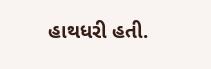હાથધરી હતી.